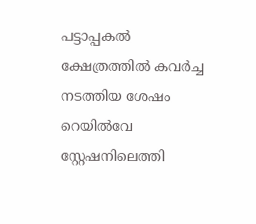പട്ടാപ്പകല്‍ ക്ഷേത്രത്തില്‍ കവര്‍ച്ച നടത്തിയ ശേഷം റെയില്‍വേ സ്റ്റേഷനിലെത്തി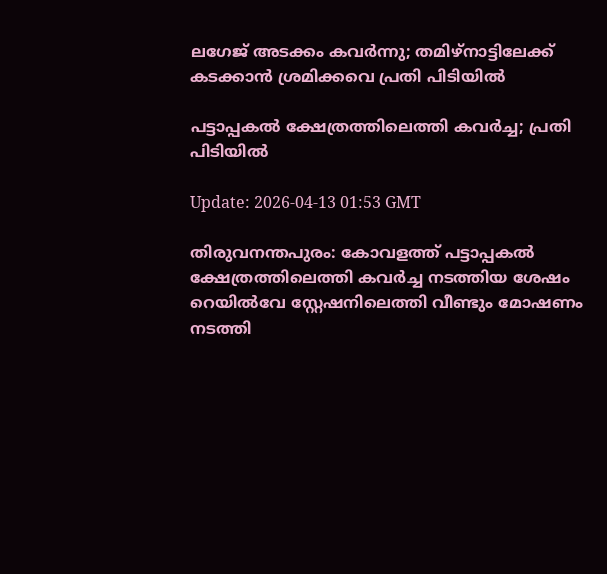ലഗേജ് അടക്കം കവര്‍ന്നു; തമിഴ്നാട്ടിലേക്ക് കടക്കാന്‍ ശ്രമിക്കവെ പ്രതി പിടിയില്‍

പട്ടാപ്പകല്‍ ക്ഷേത്രത്തിലെത്തി കവര്‍ച്ച; പ്രതി പിടിയില്‍

Update: 2026-04-13 01:53 GMT

തിരുവനന്തപുരം: കോവളത്ത് പട്ടാപ്പകല്‍ ക്ഷേത്രത്തിലെത്തി കവര്‍ച്ച നടത്തിയ ശേഷം റെയില്‍വേ സ്റ്റേഷനിലെത്തി വീണ്ടും മോഷണം നടത്തി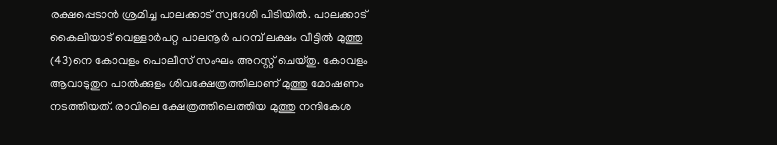രക്ഷപ്പെടാന്‍ ശ്രമിച്ച പാലക്കാട് സ്വദേശി പിടിയില്‍. പാലക്കാട് കൈലിയാട് വെള്ളാര്‍പറ്റ പാലനൂര്‍ പറമ്പ് ലക്ഷം വീട്ടില്‍ മുത്തു (43)നെ കോവളം പൊലീസ് സംഘം അറസ്റ്റ് ചെയ്തു. കോവളം ആവാടുതുറ പാല്‍ക്കുളം ശിവക്ഷേത്രത്തിലാണ് മുത്തു മോഷണം നടത്തിയത്. രാവിലെ ക്ഷേത്രത്തിലെത്തിയ മുത്തു നന്ദികേശ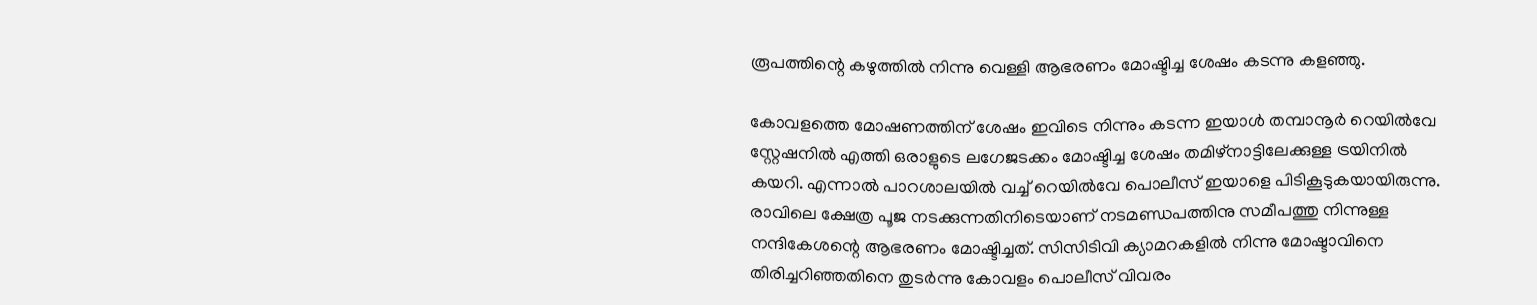രൂപത്തിന്റെ കഴുത്തില്‍ നിന്നു വെള്ളി ആഭരണം മോഷ്ടിച്ച ശേഷം കടന്നു കളഞ്ഞു.

കോവളത്തെ മോഷണത്തിന് ശേഷം ഇവിടെ നിന്നും കടന്ന ഇയാള്‍ തമ്പാനൂര്‍ റെയില്‍വേ സ്റ്റേഷനില്‍ എത്തി ഒരാളുടെ ലഗേജടക്കം മോഷ്ടിച്ച ശേഷം തമിഴ്നാട്ടിലേക്കുള്ള ട്രയിനില്‍ കയറി. എന്നാല്‍ പാറശാലയില്‍ വച്ച് റെയില്‍വേ പൊലീസ് ഇയാളെ പിടികൂടുകയായിരുന്നു. രാവിലെ ക്ഷേത്ര പൂജ നടക്കുന്നതിനിടെയാണ് നടമണ്ഡപത്തിനു സമീപത്തു നിന്നുള്ള നന്ദികേശന്റെ ആഭരണം മോഷ്ടിച്ചത്. സിസിടിവി ക്യാമറകളില്‍ നിന്നു മോഷ്ടാവിനെ തിരിച്ചറിഞ്ഞതിനെ തുടര്‍ന്നു കോവളം പൊലീസ് വിവരം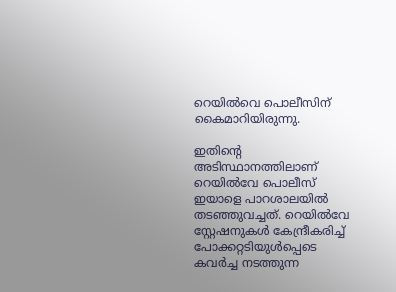റെയില്‍വെ പൊലീസിന് കൈമാറിയിരുന്നു.

ഇതിന്റെ അടിസ്ഥാനത്തിലാണ് റെയില്‍വേ പൊലീസ് ഇയാളെ പാറശാലയില്‍ തടഞ്ഞുവച്ചത്. റെയില്‍വേ സ്റ്റേഷനുകള്‍ കേന്ദ്രീകരിച്ച് പോക്കറ്റടിയുള്‍പ്പെടെ കവര്‍ച്ച നടത്തുന്ന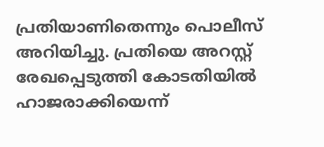പ്രതിയാണിതെന്നും പൊലീസ് അറിയിച്ചു. പ്രതിയെ അറസ്റ്റ് രേഖപ്പെടുത്തി കോടതിയില്‍ ഹാജരാക്കിയെന്ന്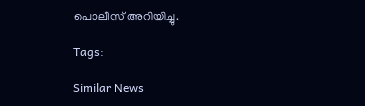പൊലീസ് അറിയിച്ചു.

Tags:

Similar News